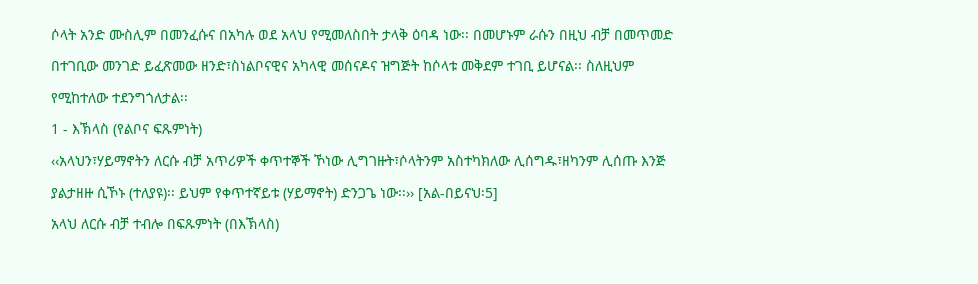ሶላት አንድ ሙስሊም በመንፈሱና በአካሉ ወደ አላህ የሚመለስበት ታላቅ ዕባዳ ነው፡፡ በመሆኑም ራሱን በዚህ ብቻ በመጥመድ በተገቢው መንገድ ይፈጽመው ዘንድ፣ስነልቦናዊና አካላዊ መሰናዶና ዝግጅት ከሶላቱ መቅደም ተገቢ ይሆናል፡፡ ስለዚህም የሚከተለው ተደንግጎለታል፡፡
1 - እኽላስ (የልቦና ፍጹምነት)
‹‹አላህን፣ሃይማኖትን ለርሱ ብቻ አጥሪዎች ቀጥተኞች ኾነው ሊግገዙት፣ሶላትንም አስተካክለው ሊሰግዱ፣ዘካንም ሊሰጡ እንጅ ያልታዘዙ ሲኾኑ (ተለያዩ)፡፡ ይህም የቀጥተኛይቱ (ሃይማኖት) ድንጋጌ ነው፡፡›› [አል-በይናህ፡5]
አላህ ለርሱ ብቻ ተብሎ በፍጹምነት (በእኽላስ)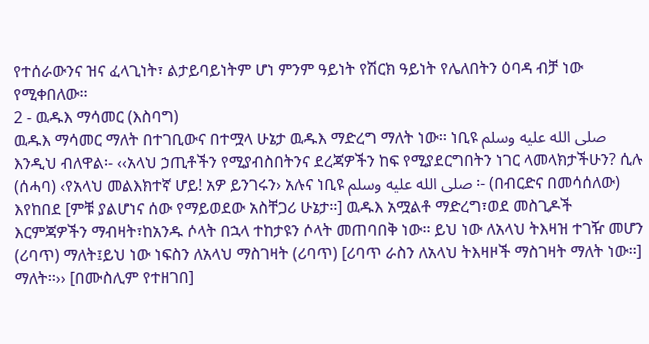የተሰራውንና ዝና ፈላጊነት፣ ልታይባይነትም ሆነ ምንም ዓይነት የሽርክ ዓይነት የሌለበትን ዕባዳ ብቻ ነው የሚቀበለው፡፡
2 - ዉዱእ ማሳመር (እስባግ)
ዉዱእ ማሳመር ማለት በተገቢውና በተሟላ ሁኔታ ዉዱእ ማድረግ ማለት ነው፡፡ ነቢዩ صلى الله عليه وسلم እንዲህ ብለዋል፡- ‹‹አላህ ኃጢቶችን የሚያብስበትንና ደረጃዎችን ከፍ የሚያደርግበትን ነገር ላመላክታችሁን? ሲሉ (ሰሓባ) ‹የአላህ መልእክተኛ ሆይ! አዎ ይንገሩን› አሉና ነቢዩ صلى الله عليه وسلم ፡- (በብርድና በመሳሰለው) እየከበደ [ምቹ ያልሆነና ሰው የማይወደው አስቸጋሪ ሁኔታ፡፡] ዉዱእ አሟልቶ ማድረግ፣ወደ መስጊዶች እርምጃዎችን ማብዛት፣ከአንዱ ሶላት በኋላ ተከታዩን ሶላት መጠባበቅ ነው፡፡ ይህ ነው ለአላህ ትእዛዝ ተገዥ መሆን (ሪባጥ) ማለት፤ይህ ነው ነፍስን ለአላህ ማስገዛት (ሪባጥ) [ሪባጥ ራስን ለአላህ ትእዛዞች ማስገዛት ማለት ነው፡፡] ማለት፡፡›› [በሙስሊም የተዘገበ]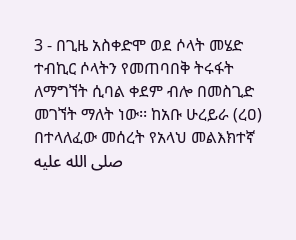3 - በጊዜ አስቀድሞ ወደ ሶላት መሄድ
ተብኪር ሶላትን የመጠባበቅ ትሩፋት ለማግኘት ሲባል ቀደም ብሎ በመስጊድ መገኘት ማለት ነው፡፡ ከአቡ ሁረይራ (ረዐ) በተላለፈው መሰረት የአላህ መልእክተኛ صلى الله عليه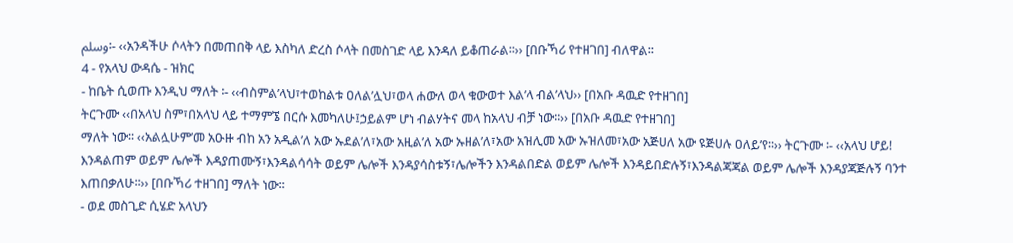وسلم፡- ‹‹አንዳችሁ ሶላትን በመጠበቅ ላይ እስካለ ድረስ ሶላት በመስገድ ላይ እንዳለ ይቆጠራል፡፡›› [በቡኻሪ የተዘገበ] ብለዋል፡፡
4 - የአላህ ውዳሴ - ዝክር
- ከቤት ሲወጡ እንዲህ ማለት ፡- ‹‹ብስምል’ላህ፣ተወከልቱ ዐለል’ሏህ፣ወላ ሐውለ ወላ ቁውወተ እል’ላ ብል’ላህ›› [በአቡ ዳዉድ የተዘገበ]
ትርጉሙ ‹‹በአላህ ስም፣በአላህ ላይ ተማምኜ በርሱ እመካለሁ፤ኃይልም ሆነ ብልሃትና መላ ከአላህ ብቻ ነው፡፡›› [በአቡ ዳዉድ የተዘገበ]
ማለት ነው፡፡ ‹‹አልሏሁም’መ አዑዙ ብከ አን አዲል’ለ አው ኡደል’ለ፣አው አዚል’ለ አው ኡዘል’ለ፣አው አዝሊመ አው ኡዝለመ፣አው አጅሀለ አው ዩጅሀሉ ዐለይ’የ፡፡›› ትርጉሙ ፡- ‹‹አላህ ሆይ! እንዳልጠም ወይም ሌሎች እዳያጠሙኝ፣እንዳልሳሳት ወይም ሌሎች እንዳያሳስቱኝ፣ሌሎችን እንዳልበድል ወይም ሌሎች እንዳይበድሉኝ፣እንዳልጃጃል ወይም ሌሎች እንዳያጃጅሉኝ ባንተ እጠበቃለሁ፡፡›› [በቡኻሪ ተዘገበ] ማለት ነው፡፡
- ወደ መስጊድ ሲሄድ አላህን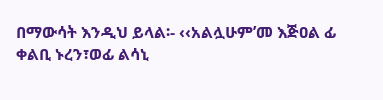በማውሳት እንዲህ ይላል፡- ‹‹አልሏሁም’መ እጅዐል ፊ ቀልቢ ኑረን፣ወፊ ልሳኒ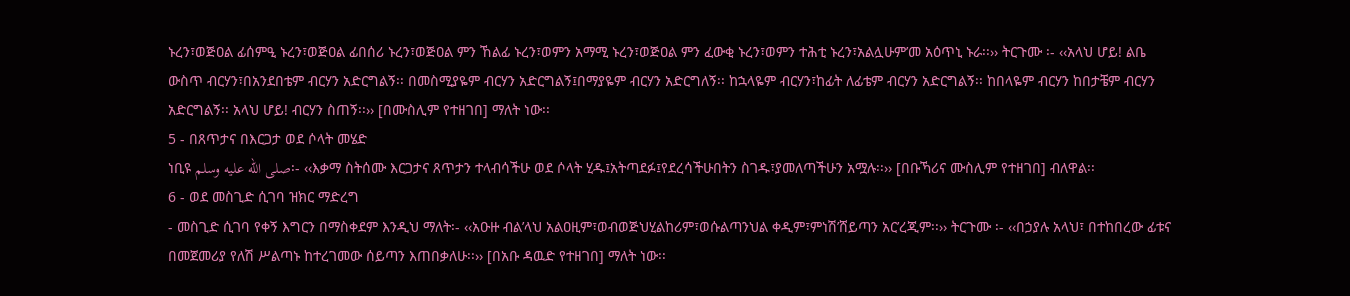ኑረን፣ወጅዐል ፊሰምዒ ኑረን፣ወጅዐል ፊበሰሪ ኑረን፣ወጅዐል ምን ኸልፊ ኑረን፣ወምን አማሚ ኑረን፣ወጅዐል ምን ፈውቂ ኑረን፣ወምን ተሕቲ ኑረን፣አልሏሁም’መ አዕጥኒ ኑራ፡፡›› ትርጉሙ ፡- ‹‹አላህ ሆይ! ልቤ ውስጥ ብርሃን፣በአንደበቴም ብርሃን አድርግልኝ፡፡ በመስሚያዬም ብርሃን አድርግልኝ፤በማያዬም ብርሃን አድርግለኝ፡፡ ከኋላዬም ብርሃን፣ከፊት ለፊቴም ብርሃን አድርግልኝ፡፡ ከበላዬም ብርሃን ከበታቼም ብርሃን አድርግልኝ፡፡ አላህ ሆይ! ብርሃን ስጠኝ፡፡›› [በሙስሊም የተዘገበ] ማለት ነው፡፡
5 - በጸጥታና በእርጋታ ወደ ሶላት መሄድ
ነቢዩ صلى الله عليه وسلم፡- ‹‹እቃማ ስትሰሙ እርጋታና ጸጥታን ተላብሳችሁ ወደ ሶላት ሂዱ፤አትጣደፉ፤የደረሳችሁበትን ስገዱ፣ያመለጣችሁን አሟሉ፡፡›› [በቡኻሪና ሙስሊም የተዘገበ] ብለዋል፡፡
6 - ወደ መስጊድ ሲገባ ዝክር ማድረግ
- መስጊድ ሲገባ የቀኝ እግርን በማስቀደም እንዲህ ማለት፡- ‹‹አዑዙ ብል’ላህ አልዐዚም፣ወብወጅህሂልከሪም፣ወሱልጣንህል ቀዲም፣ምነሽ’ሸይጣን አር’ረጂም፡፡›› ትርጉሙ ፡- ‹‹በኃያሉ አላህ፣ በተከበረው ፊቱና በመጀመሪያ የለሽ ሥልጣኑ ከተረገመው ሰይጣን እጠበቃለሁ፡፡›› [በአቡ ዳዉድ የተዘገበ] ማለት ነው፡፡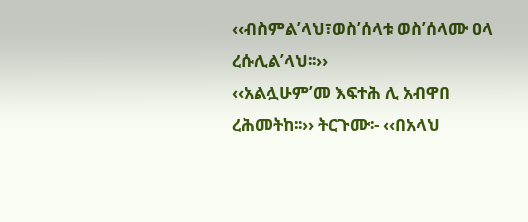‹‹ብስምል’ላህ፣ወስ’ሰላቱ ወስ’ሰላሙ ዐላ ረሱሊል’ላህ፡፡››
‹‹አልሏሁም’መ እፍተሕ ሊ አብዋበ ረሕመትከ፡፡›› ትርጉሙ፡- ‹‹በአላህ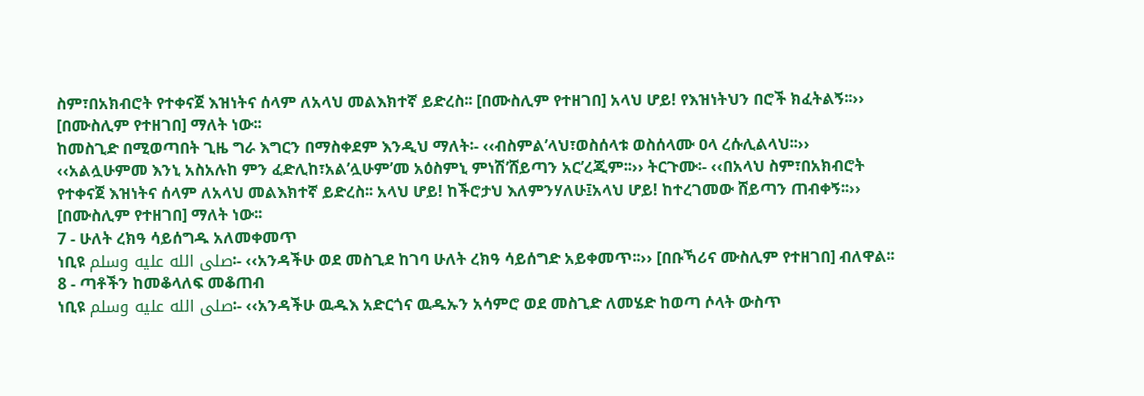ስም፣በአክብሮት የተቀናጀ እዝነትና ሰላም ለአላህ መልእክተኛ ይድረስ፡፡ [በሙስሊም የተዘገበ] አላህ ሆይ! የእዝነትህን በሮች ክፈትልኝ፡፡›› [በሙስሊም የተዘገበ] ማለት ነው፡፡
ከመስጊድ በሚወጣበት ጊዜ ግራ እግርን በማስቀደም እንዲህ ማለት፡- ‹‹ብስምል’ላህ፣ወስሰላቱ ወስሰላሙ ዐላ ረሱሊልላህ፡፡›› ‹‹አልሏሁምመ እንኒ አስአሉከ ምን ፈድሊከ፣አል’ሏሁም’መ አዕስምኒ ምነሽ’ሸይጣን አር’ረጂም፡፡›› ትርጉሙ፡- ‹‹በአላህ ስም፣በአክብሮት የተቀናጀ እዝነትና ሰላም ለአላህ መልእክተኛ ይድረስ፡፡ አላህ ሆይ! ከችሮታህ እለምንሃለሁ፤አላህ ሆይ! ከተረገመው ሸይጣን ጠብቀኝ፡፡›› [በሙስሊም የተዘገበ] ማለት ነው፡፡
7 - ሁለት ረክዓ ሳይሰግዱ አለመቀመጥ
ነቢዩ صلى الله عليه وسلم፡- ‹‹አንዳችሁ ወደ መስጊደ ከገባ ሁለት ረክዓ ሳይሰግድ አይቀመጥ፡፡›› [በቡኻሪና ሙስሊም የተዘገበ] ብለዋል፡፡
8 - ጣቶችን ከመቆላለፍ መቆጠብ
ነቢዩ صلى الله عليه وسلم፡- ‹‹አንዳችሁ ዉዱእ አድርጎና ዉዱኡን አሳምሮ ወደ መስጊድ ለመሄድ ከወጣ ሶላት ውስጥ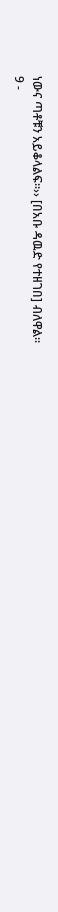ነውና ጣቶቹን አይቆላልፍ፡፡›› [በአቡ ዳዉድ የተዘገበ] ብለዋል፡፡
9 -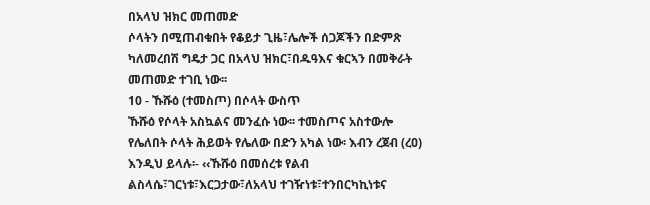በአላህ ዝክር መጠመድ
ሶላትን በሚጠብቁበት የቆይታ ጊዜ፣ሌሎች ሰጋጆችን በድምጽ ካለመረበሽ ግዴታ ጋር በአላህ ዝክር፣በዱዓእና ቁርኣን በመቅራት መጠመድ ተገቢ ነው፡፡
10 - ኹሹዕ (ተመስጦ) በሶላት ውስጥ
ኹሹዕ የሶላት አስኳልና መንፈሱ ነው፡፡ ተመስጦና አስተውሎ የሌለበት ሶላት ሕይወት የሌለው በድን አካል ነው፡ እብን ረጀብ (ረዐ) እንዲህ ይላሉ፡- ‹‹ኹሹዕ በመሰረቱ የልብ ልስላሴ፣ገርነቱ፣እርጋታው፣ለአላህ ተገዥነቱ፣ተንበርካኪነቱና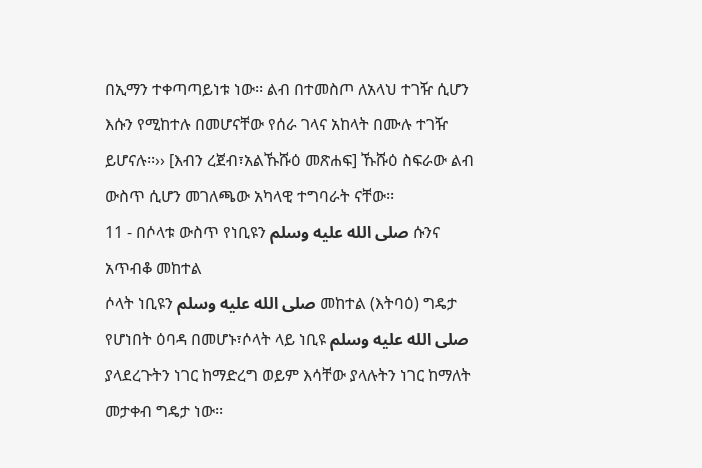በኢማን ተቀጣጣይነቱ ነው፡፡ ልብ በተመስጦ ለአላህ ተገዥ ሲሆን እሱን የሚከተሉ በመሆናቸው የሰራ ገላና አከላት በሙሉ ተገዥ ይሆናሉ፡፡›› [እብን ረጀብ፣አልኹሹዕ መጽሐፍ] ኹሹዕ ስፍራው ልብ ውስጥ ሲሆን መገለጫው አካላዊ ተግባራት ናቸው፡፡
11 - በሶላቱ ውስጥ የነቢዩን صلى الله عليه وسلم ሱንና አጥብቆ መከተል
ሶላት ነቢዩን صلى الله عليه وسلم መከተል (እትባዕ) ግዴታ የሆነበት ዕባዳ በመሆኑ፣ሶላት ላይ ነቢዩ صلى الله عليه وسلم ያላደረጉትን ነገር ከማድረግ ወይም እሳቸው ያላሉትን ነገር ከማለት መታቀብ ግዴታ ነው፡፡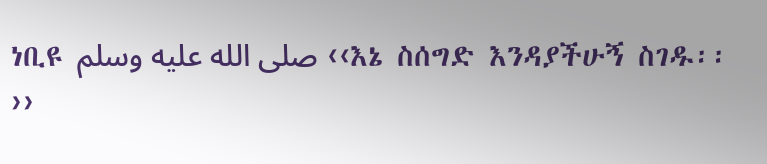ነቢዩ صلى الله عليه وسلم ‹‹እኔ ስሰግድ እንዳያችሁኝ ስገዱ፡፡››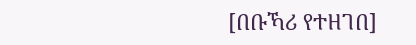[በቡኻሪ የተዘገበ]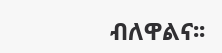ብለዋልና፡፡